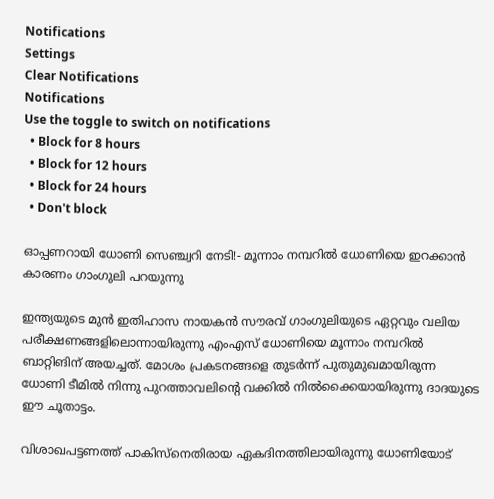Notifications
Settings
Clear Notifications
Notifications
Use the toggle to switch on notifications
  • Block for 8 hours
  • Block for 12 hours
  • Block for 24 hours
  • Don't block

ഓപ്പണറായി ധോണി സെഞ്ച്വറി നേടി!- മൂന്നാം നമ്പറില്‍ ധോണിയെ ഇറക്കാന്‍ കാരണം ഗാംഗുലി പറയുന്നു

ഇന്ത്യയുടെ മുന്‍ ഇതിഹാസ നായകന്‍ സൗരവ് ഗാംഗുലിയുടെ ഏറ്റവും വലിയ പരീക്ഷണങ്ങളിലൊന്നായിരുന്നു എംഎസ് ധോണിയെ മൂന്നാം നമ്പറില്‍ ബാറ്റിങിന് അയച്ചത്. മോശം പ്രകടനങ്ങളെ തുടര്‍ന്ന് പുതുമുഖമായിരുന്ന ധോണി ടീമില്‍ നിന്നു പുറത്താവലിന്റെ വക്കില്‍ നില്‍ക്കൈയായിരുന്നു ദാദയുടെ ഈ ചൂതാട്ടം.

വിശാഖപട്ടണത്ത് പാകിസ്‌നെതിരായ ഏകദിനത്തിലായിരുന്നു ധോണിയോട്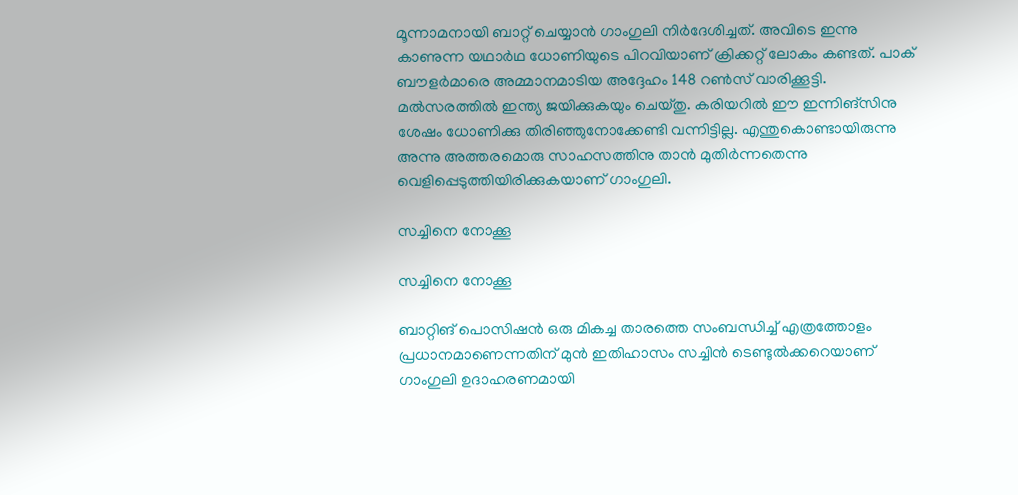മൂന്നാമനായി ബാറ്റ് ചെയ്യാന്‍ ഗാംഗുലി നിര്‍ദേശിച്ചത്. അവിടെ ഇന്നു കാണുന്ന യഥാര്‍ഥ ധോണിയുടെ പിറവിയാണ് ക്രിക്കറ്റ് ലോകം കണ്ടത്. പാക് ബൗളര്‍മാരെ അമ്മാനമാടിയ അദ്ദേഹം 148 റണ്‍സ് വാരിക്കൂട്ടി. മല്‍സരത്തില്‍ ഇന്ത്യ ജയിക്കുകയും ചെയ്തു. കരിയറില്‍ ഈ ഇന്നിങ്‌സിനു ശേഷം ധോണിക്കു തിരിഞ്ഞുനോക്കേണ്ടി വന്നിട്ടില്ല. എന്തുകൊണ്ടായിരുന്നു അന്നു അത്തരമൊരു സാഹസത്തിനു താന്‍ മുതിര്‍ന്നതെന്നു വെളിപ്പെടുത്തിയിരിക്കുകയാണ് ഗാംഗുലി.

സച്ചിനെ നോക്കൂ

സച്ചിനെ നോക്കൂ

ബാറ്റിങ് പൊസിഷന്‍ ഒരു മികച്ച താരത്തെ സംബന്ധിച്ച് എത്രത്തോളം പ്രധാനമാണെന്നതിന് മുന്‍ ഇതിഹാസം സച്ചിന്‍ ടെണ്ടുല്‍ക്കറെയാണ് ഗാംഗുലി ഉദാഹരണമായി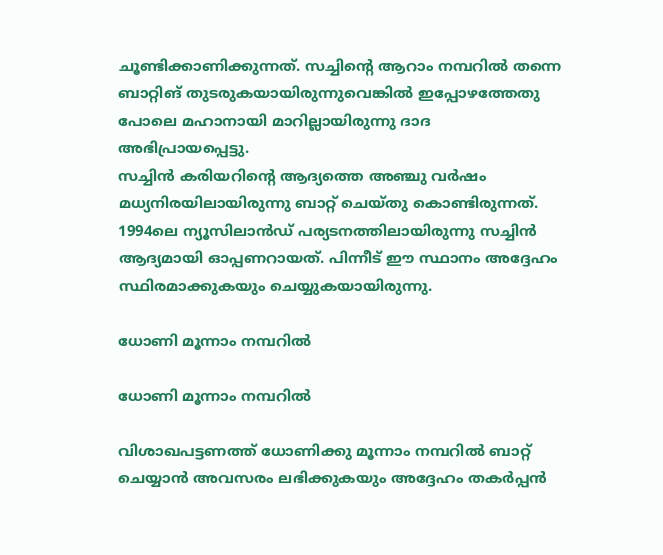ചൂണ്ടിക്കാണിക്കുന്നത്. സച്ചിന്റെ ആറാം നമ്പറില്‍ തന്നെ ബാറ്റിങ് തുടരുകയായിരുന്നുവെങ്കില്‍ ഇപ്പോഴത്തേതു പോലെ മഹാനായി മാറില്ലായിരുന്നു ദാദ അഭിപ്രായപ്പെട്ടു.
സച്ചിന്‍ കരിയറിന്റെ ആദ്യത്തെ അഞ്ചു വര്‍ഷം മധ്യനിരയിലായിരുന്നു ബാറ്റ് ചെയ്തു കൊണ്ടിരുന്നത്. 1994ലെ ന്യൂസിലാന്‍ഡ് പര്യടനത്തിലായിരുന്നു സച്ചിന്‍ ആദ്യമായി ഓപ്പണറായത്. പിന്നീട് ഈ സ്ഥാനം അദ്ദേഹം സ്ഥിരമാക്കുകയും ചെയ്യുകയായിരുന്നു.

ധോണി മൂന്നാം നമ്പറില്‍

ധോണി മൂന്നാം നമ്പറില്‍

വിശാഖപട്ടണത്ത് ധോണിക്കു മൂന്നാം നമ്പറില്‍ ബാറ്റ് ചെയ്യാന്‍ അവസരം ലഭിക്കുകയും അദ്ദേഹം തകര്‍പ്പന്‍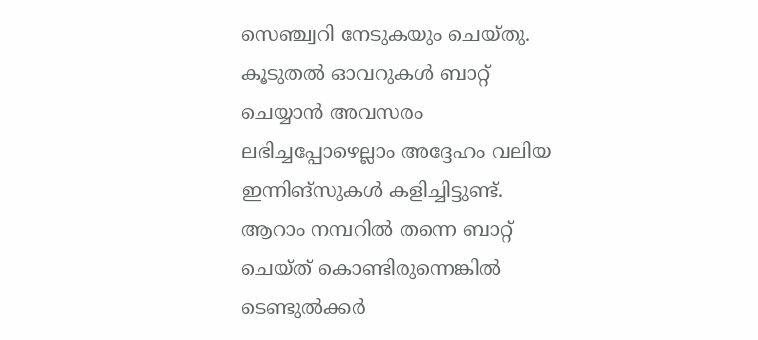സെഞ്ച്വറി നേടുകയും ചെയ്തു. കൂടുതല്‍ ഓവറുകള്‍ ബാറ്റ് ചെയ്യാന്‍ അവസരം ലഭിച്ചപ്പോഴെല്ലാം അദ്ദേഹം വലിയ ഇന്നിങ്‌സുകള്‍ കളിച്ചിട്ടുണ്ട്. ആറാം നമ്പറില്‍ തന്നെ ബാറ്റ് ചെയ്ത് കൊണ്ടിരുന്നെങ്കില്‍ ടെണ്ടുല്‍ക്കര്‍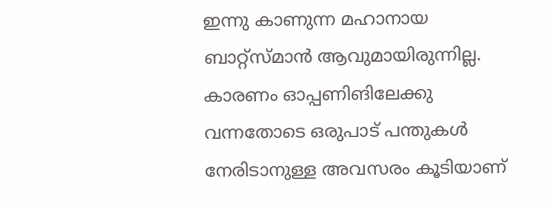ഇന്നു കാണുന്ന മഹാനായ ബാറ്റ്‌സ്മാന്‍ ആവുമായിരുന്നില്ല. കാരണം ഓപ്പണിങിലേക്കു വന്നതോടെ ഒരുപാട് പന്തുകള്‍ നേരിടാനുള്ള അവസരം കൂടിയാണ്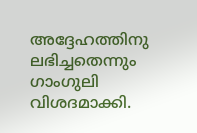അദ്ദേഹത്തിനു ലഭിച്ചതെന്നും ഗാംഗുലി വിശദമാക്കി.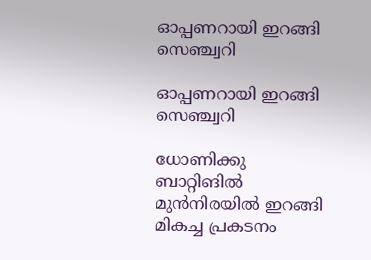ഓപ്പണറായി ഇറങ്ങി സെഞ്ച്വറി

ഓപ്പണറായി ഇറങ്ങി സെഞ്ച്വറി

ധോണിക്കു ബാറ്റിങില്‍ മുന്‍നിരയില്‍ ഇറങ്ങി മികച്ച പ്രകടനം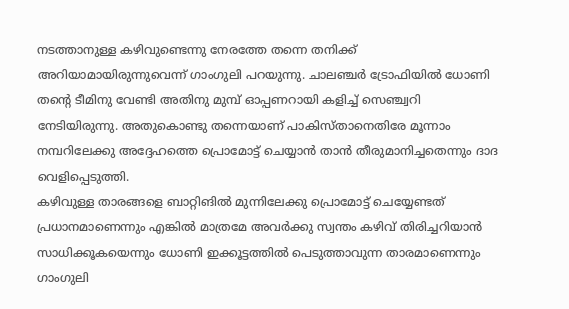നടത്താനുള്ള കഴിവുണ്ടെന്നു നേരത്തേ തന്നെ തനിക്ക് അറിയാമായിരുന്നുവെന്ന് ഗാംഗുലി പറയുന്നു. ചാലഞ്ചര്‍ ട്രോഫിയില്‍ ധോണി തന്റെ ടീമിനു വേണ്ടി അതിനു മുമ്പ് ഓപ്പണറായി കളിച്ച് സെഞ്ച്വറി നേടിയിരുന്നു. അതുകൊണ്ടു തന്നെയാണ് പാകിസ്താനെതിരേ മൂന്നാം നമ്പറിലേക്കു അദ്ദേഹത്തെ പ്രൊമോട്ട് ചെയ്യാന്‍ താന്‍ തീരുമാനിച്ചതെന്നും ദാദ വെളിപ്പെടുത്തി.
കഴിവുള്ള താരങ്ങളെ ബാറ്റിങില്‍ മുന്നിലേക്കു പ്രൊമോട്ട് ചെയ്യേണ്ടത് പ്രധാനമാണെന്നും എങ്കില്‍ മാത്രമേ അവര്‍ക്കു സ്വന്തം കഴിവ് തിരിച്ചറിയാന്‍ സാധിക്കൂകയെന്നും ധോണി ഇക്കൂട്ടത്തില്‍ പെടുത്താവുന്ന താരമാണെന്നും ഗാംഗുലി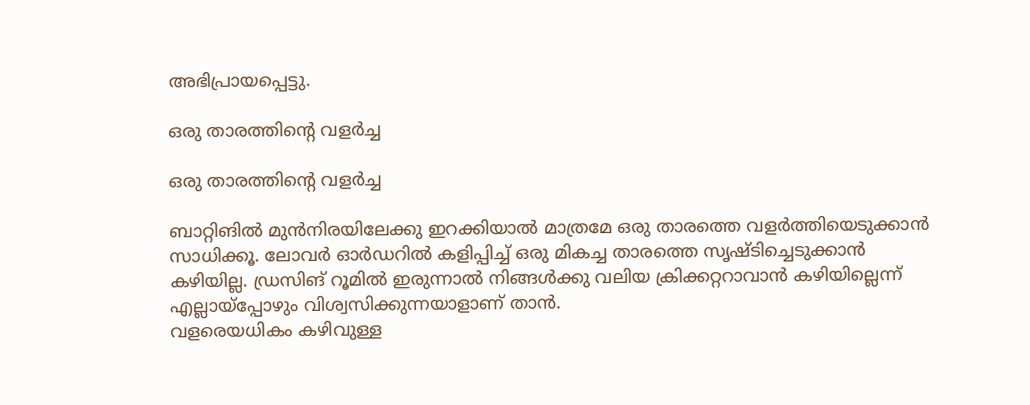അഭിപ്രായപ്പെട്ടു.

ഒരു താരത്തിന്റെ വളര്‍ച്ച

ഒരു താരത്തിന്റെ വളര്‍ച്ച

ബാറ്റിങില്‍ മുന്‍നിരയിലേക്കു ഇറക്കിയാല്‍ മാത്രമേ ഒരു താരത്തെ വളര്‍ത്തിയെടുക്കാന്‍ സാധിക്കൂ. ലോവര്‍ ഓര്‍ഡറില്‍ കളിപ്പിച്ച് ഒരു മികച്ച താരത്തെ സൃഷ്ടിച്ചെടുക്കാന്‍ കഴിയില്ല. ഡ്രസിങ് റൂമില്‍ ഇരുന്നാല്‍ നിങ്ങള്‍ക്കു വലിയ ക്രിക്കറ്ററാവാന്‍ കഴിയില്ലെന്ന് എല്ലായ്‌പ്പോഴും വിശ്വസിക്കുന്നയാളാണ് താന്‍.
വളരെയധികം കഴിവുള്ള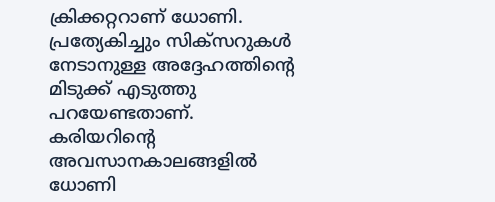ക്രിക്കറ്ററാണ് ധോണി. പ്രത്യേകിച്ചും സിക്‌സറുകള്‍ നേടാനുള്ള അദ്ദേഹത്തിന്റെ മിടുക്ക് എടുത്തു പറയേണ്ടതാണ്. കരിയറിന്റെ അവസാനകാലങ്ങളില്‍ ധോണി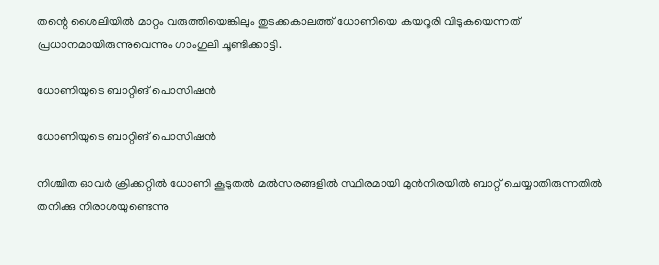തന്റെ ശൈലിയില്‍ മാറ്റം വരുത്തിയെങ്കിലും തുടക്കകാലത്ത് ധോണിയെ കയറൂരി വിടുകയെന്നത് പ്രധാനമായിരുന്നുവെന്നും ഗാംഗുലി ചൂണ്ടിക്കാട്ടി.

ധോണിയുടെ ബാറ്റിങ് പൊസിഷന്‍

ധോണിയുടെ ബാറ്റിങ് പൊസിഷന്‍

നിശ്ചിത ഓവര്‍ ക്രിക്കറ്റില്‍ ധോണി കൂടുതല്‍ മല്‍സരങ്ങളില്‍ സ്ഥിരമായി മുന്‍നിരയില്‍ ബാറ്റ് ചെയ്യാതിരുന്നതില്‍ തനിക്കു നിരാശയുണ്ടെന്നു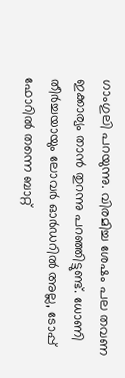ഗാംഗുലി പറയുന്നു. വിരമിച്ച ശേഷം പല തവണ ഇക്കാര്യം താന്‍ തുറന്നു പറഞ്ഞിട്ടുണ്ട്. ധോണി തീര്‍ച്ചയായും ലോവര്‍ ഓര്‍ഡറില്‍ അല്ല, ടോപ്പ് ഫോറില്‍ തന്നെ ബാറ്റ്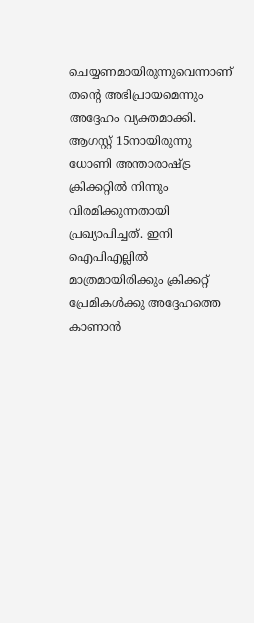ചെയ്യണമായിരുന്നുവെന്നാണ് തന്റെ അഭിപ്രായമെന്നും അദ്ദേഹം വ്യക്തമാക്കി.
ആഗസ്റ്റ് 15നായിരുന്നു ധോണി അന്താരാഷ്ട്ര ക്രിക്കറ്റില്‍ നിന്നും വിരമിക്കുന്നതായി പ്രഖ്യാപിച്ചത്. ഇനി ഐപിഎല്ലില്‍ മാത്രമായിരിക്കും ക്രിക്കറ്റ് പ്രേമികള്‍ക്കു അദ്ദേഹത്തെ കാണാന്‍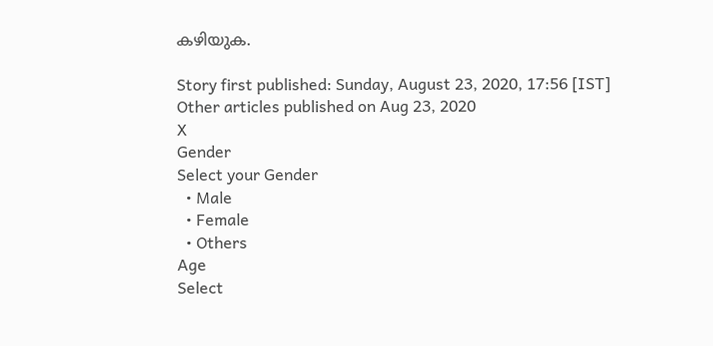കഴിയുക.

Story first published: Sunday, August 23, 2020, 17:56 [IST]
Other articles published on Aug 23, 2020
X
Gender
Select your Gender
  • Male
  • Female
  • Others
Age
Select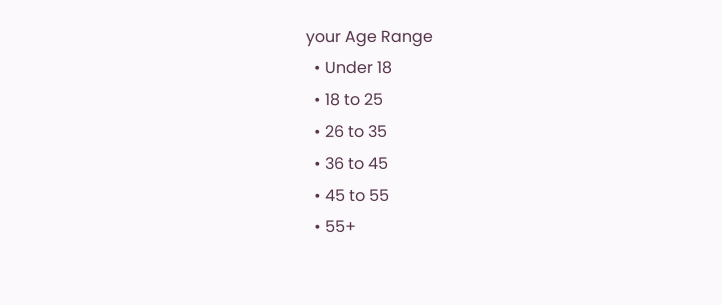your Age Range
  • Under 18
  • 18 to 25
  • 26 to 35
  • 36 to 45
  • 45 to 55
  • 55+